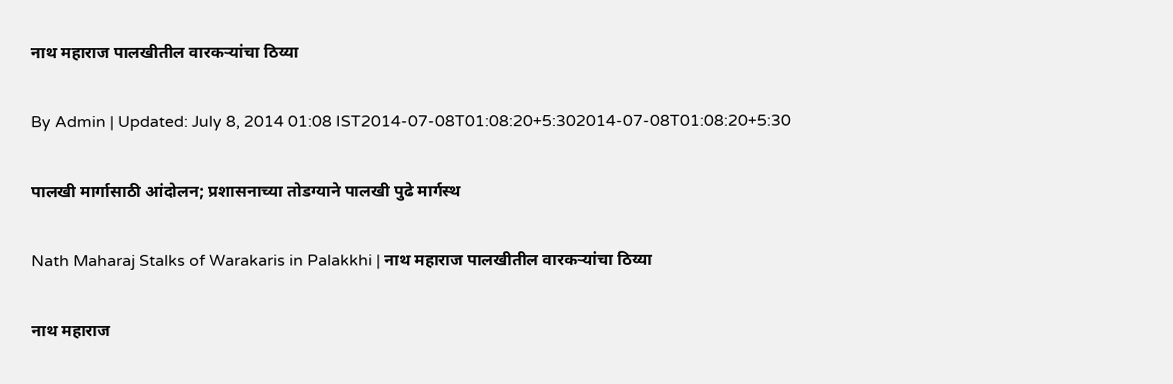नाथ महाराज पालखीतील वारकऱ्यांचा ठिय्या

By Admin | Updated: July 8, 2014 01:08 IST2014-07-08T01:08:20+5:302014-07-08T01:08:20+5:30

पालखी मार्गासाठी आंदोलन; प्रशासनाच्या तोडग्याने पालखी पुढे मार्गस्थ

Nath Maharaj Stalks of Warakaris in Palakkhi | नाथ महाराज पालखीतील वारकऱ्यांचा ठिय्या

नाथ महाराज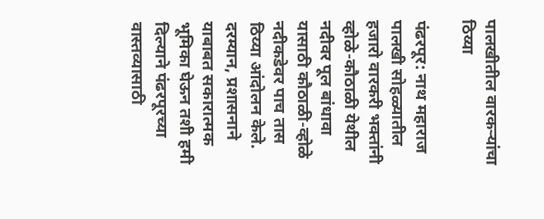पालखीतील वारकऱ्यांचा ठिय्या

पंढरपूर: नाथ महाराज पालखी सोहळ्यातील हजारो वारकरी भक्तांनी व्होळे-कौठाळी येथील नदीवर पूल बांधावा यासाठी कौठाळी-व्होळे नदीकडेवर पाच तास ठिय्या आंदोलन केले. दरम्यान, प्रशासनाने याबाबत सकारात्मक भूमिका घेऊन तशी हमी दिल्याने पंढरपूरच्या वास्तव्यासाठी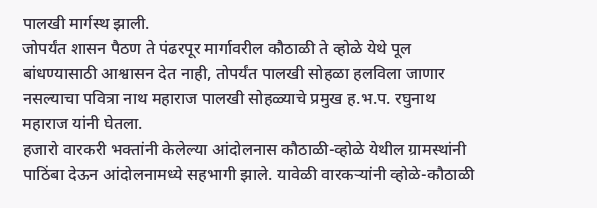पालखी मार्गस्थ झाली.
जोपर्यंत शासन पैठण ते पंढरपूर मार्गावरील कौठाळी ते व्होळे येथे पूल बांधण्यासाठी आश्वासन देत नाही, तोपर्यंत पालखी सोहळा हलविला जाणार नसल्याचा पवित्रा नाथ महाराज पालखी सोहळ्याचे प्रमुख ह.भ.प. रघुनाथ महाराज यांनी घेतला.
हजारो वारकरी भक्तांनी केलेल्या आंदोलनास कौठाळी-व्होळे येथील ग्रामस्थांनी पाठिंबा देऊन आंदोलनामध्ये सहभागी झाले. यावेळी वारकऱ्यांनी व्होळे-कौठाळी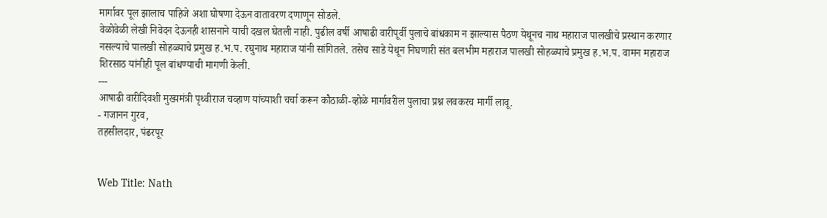मार्गावर पूल झालाच पाहिजे अशा घोषणा देऊन वातावरण दणाणून सोडले.
वेळोवेळी लेखी निवेदन देऊनही शासनाने याची दखल घेतली नाही. पुढील वर्षी आषाढी वारीपूर्वी पुलाचे बांधकाम न झाल्यास पैठण येथूनच नाथ महाराज पालखीचे प्रस्थान करणार नसल्याचे पालखी सोहळ्याचे प्रमुख ह.भ.प. रघुनाथ महाराज यांनी सांगितले. तसेच साडे येथून निघणारी संत बलभीम महाराज पालखी सोहळ्याचे प्रमुख ह.भ.प. वामन महाराज शिरसाठ यांनीही पूल बांधण्याची मागणी केली.
---
आषाढी वारीदिवशी मुख्यमंत्री पृथ्वीराज चव्हाण यांच्याशी चर्चा करून कौठाळी-व्होळे मार्गावरील पुलाचा प्रश्न लवकरच मार्गी लावू.
- गजानन गुरव,
तहसीलदार, पंढरपूर


Web Title: Nath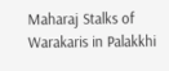Maharaj Stalks of Warakaris in Palakkhi